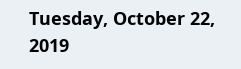Tuesday, October 22, 2019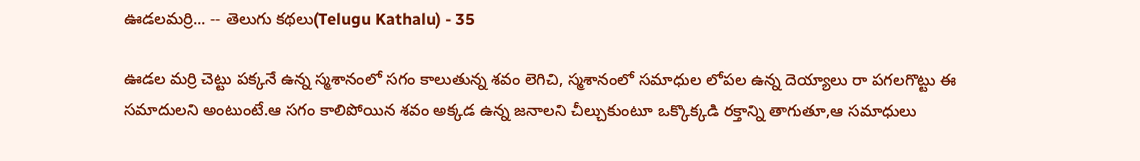ఊడలమర్రి... -- తెలుగు కథలు(Telugu Kathalu) - 35

ఊడల మర్రి చెట్టు పక్కనే ఉన్న స్మశానంలో సగం కాలుతున్న శవం లెగిచి, స్మశానంలో సమాధుల లోపల ఉన్న దెయ్యాలు రా పగలగొట్టు ఈ సమాదులని అంటుంటే.ఆ సగం కాలిపోయిన శవం అక్కడ ఉన్న జనాలని చీల్చుకుంటూ ఒక్కొక్కడి రక్తాన్ని తాగుతూ,ఆ సమాధులు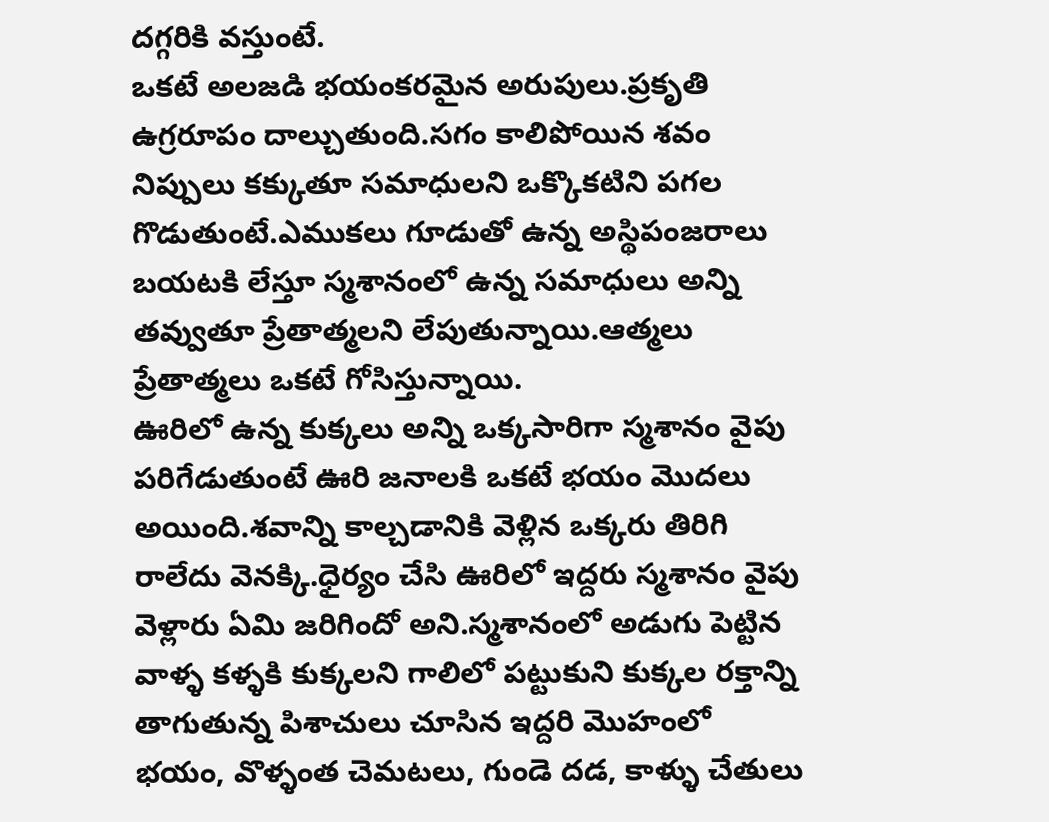దగ్గరికి వస్తుంటే.
ఒకటే అలజడి భయంకరమైన అరుపులు.ప్రకృతి ఉగ్రరూపం దాల్చుతుంది.సగం కాలిపోయిన శవం నిప్పులు కక్కుతూ సమాధులని ఒక్కొకటిని పగల గొడుతుంటే.ఎముకలు గూడుతో ఉన్న అస్థిపంజరాలు బయటకి లేస్తూ స్మశానంలో ఉన్న సమాధులు అన్ని తవ్వుతూ ప్రేతాత్మలని లేపుతున్నాయి.ఆత్మలు ప్రేతాత్మలు ఒకటే గోసిస్తున్నాయి.
ఊరిలో ఉన్న కుక్కలు అన్ని ఒక్కసారిగా స్మశానం వైపు పరిగేడుతుంటే ఊరి జనాలకి ఒకటే భయం మొదలు అయింది.శవాన్ని కాల్చడానికి వెళ్లిన ఒక్కరు తిరిగి రాలేదు వెనక్కి.ధైర్యం చేసి ఊరిలో ఇద్దరు స్మశానం వైపు వెళ్లారు ఏమి జరిగిందో అని.స్మశానంలో అడుగు పెట్టిన వాళ్ళ కళ్ళకి కుక్కలని గాలిలో పట్టుకుని కుక్కల రక్తాన్ని తాగుతున్న పిశాచులు చూసిన ఇద్దరి మొహంలో భయం, వొళ్ళంత చెమటలు, గుండె దడ, కాళ్ళు చేతులు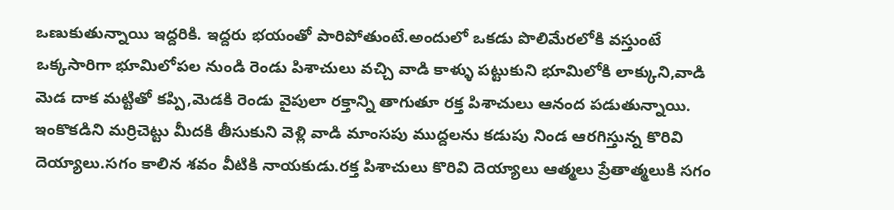ఒణుకుతున్నాయి ఇద్దరికి. ఇద్దరు భయంతో పారిపోతుంటే.అందులో ఒకడు పొలిమేరలోకి వస్తుంటే ఒక్కసారిగా భూమిలోపల నుండి రెండు పిశాచులు వచ్చి వాడి కాళ్ళు పట్టుకుని భూమిలోకి లాక్కుని,వాడి మెడ దాక మట్టితో కప్పి,మెడకి రెండు వైపులా రక్తాన్ని తాగుతూ రక్త పిశాచులు ఆనంద పడుతున్నాయి.
ఇంకొకడిని మర్రిచెట్టు మీదకి తీసుకుని వెళ్లి వాడి మాంసపు ముద్దలను కడుపు నిండ ఆరగిస్తున్న కొరివి దెయ్యాలు.సగం కాలిన శవం వీటికి నాయకుడు.రక్త పిశాచులు కొరివి దెయ్యాలు ఆత్మలు ప్రేతాత్మలుకి సగం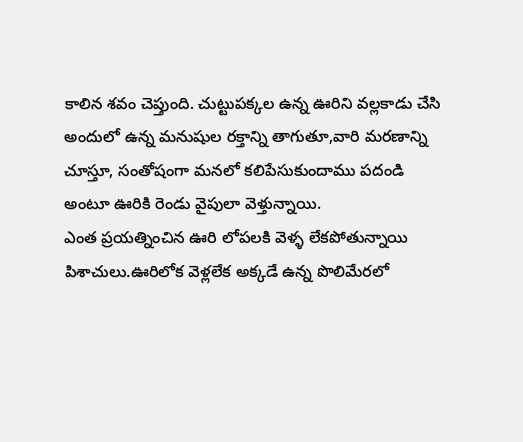కాలిన శవం చెప్తుంది. చుట్టుపక్కల ఉన్న ఊరిని వల్లకాడు చేసి అందులో ఉన్న మనుషుల రక్తాన్ని తాగుతూ,వారి మరణాన్ని చూస్తూ, సంతోషంగా మనలో కలిపేసుకుందాము పదండి అంటూ ఊరికి రెండు వైపులా వెళ్తున్నాయి.
ఎంత ప్రయత్నించిన ఊరి లోపలకి వెళ్ళ లేకపోతున్నాయి పిశాచులు.ఊరిలోక వెళ్లలేక అక్కడే ఉన్న పొలిమేరలో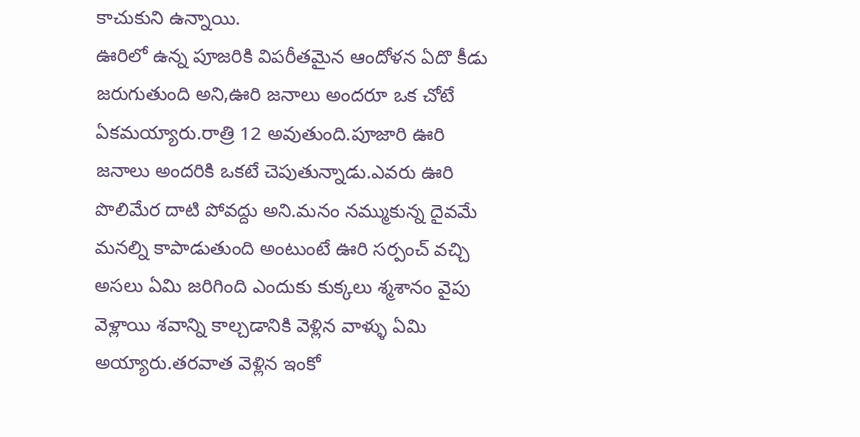కాచుకుని ఉన్నాయి.
ఊరిలో ఉన్న పూజరికి విపరీతమైన ఆందోళన ఏదొ కీడు జరుగుతుంది అని,ఊరి జనాలు అందరూ ఒక చోటే ఏకమయ్యారు.రాత్రి 12 అవుతుంది.పూజారి ఊరి జనాలు అందరికి ఒకటే చెపుతున్నాడు.ఎవరు ఊరి పొలిమేర దాటి పోవద్దు అని.మనం నమ్ముకున్న దైవమే మనల్ని కాపాడుతుంది అంటుంటే ఊరి సర్పంచ్ వచ్చి అసలు ఏమి జరిగింది ఎందుకు కుక్కలు శ్మశానం వైపు వెళ్లాయి శవాన్ని కాల్చడానికి వెళ్లిన వాళ్ళు ఏమి అయ్యారు.తరవాత వెళ్లిన ఇంకో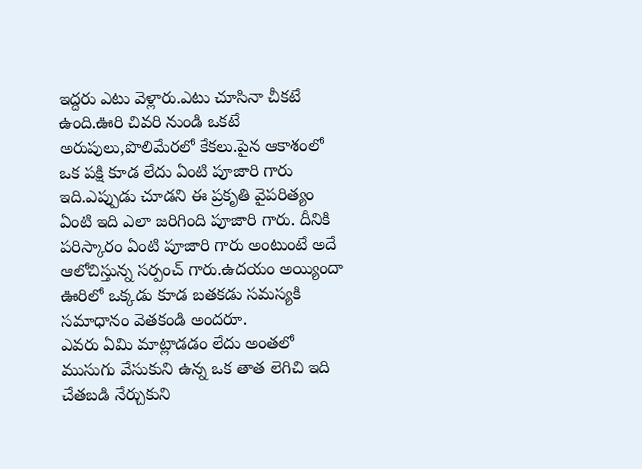ఇద్దరు ఎటు వెళ్లారు.ఎటు చూసినా చీకటే ఉంది.ఊరి చివరి నుండి ఒకటే అరుపులు,పొలిమేరలో కేకలు.పైన ఆకాశంలో ఒక పక్షి కూడ లేదు ఏంటి పూజారి గారు ఇది.ఎప్పుడు చూడని ఈ ప్రకృతి వైపరిత్యం ఏంటి ఇది ఎలా జరిగింది పూజారి గారు. దీనికి పరిస్కారం ఏంటి పూజారి గారు అంటుంటే అదే ఆలోచిస్తున్న సర్పంచ్ గారు.ఉదయం అయ్యిందా ఊరిలో ఒక్కడు కూడ బతకడు సమస్యకి సమాధానం వెతకండి అందరూ.
ఎవరు ఏమి మాట్లాడడం లేదు అంతలో ముసుగు వేసుకుని ఉన్న ఒక తాత లెగిచి ఇది చేతబడి నేర్చుకుని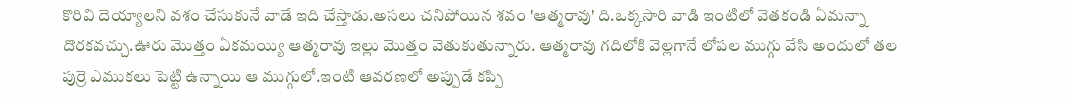కొరివి దెయ్యాలని వశం చేసుకునే వాడే ఇది చేస్తాడు.అసలు చనిపోయిన శవం 'ఆత్మరావు' ది.ఒక్కసారి వాడి ఇంటిలో వెతకండి ఏమన్నా దొరకవచ్చు.ఊరు మొత్తం ఏకమయ్యి ఆత్మరావు ఇల్లు మొత్తం వెతుకుతున్నారు. ఆత్మరావు గదిలోకి వెల్లగానే లోపల ముగ్గు వేసి అందులో తల పుర్రె ఎముకలు పెట్టి ఉన్నాయి ఆ ముగ్గులో.ఇంటి ఆవరణలో అప్పుడే కప్పి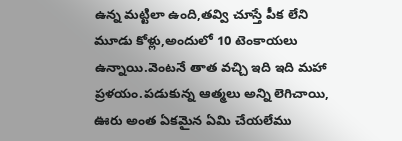ఉన్న మట్టిలా ఉంది,తవ్వి చూస్తే పీక లేని మూడు కోళ్లు,అందులో 10 టెంకాయలు ఉన్నాయి.వెంటనే తాత వచ్చి ఇది ఇది మహా ప్రళయం.పడుకున్న ఆత్మలు అన్ని లెగిచాయి, ఊరు అంత ఏకమైన ఏమి చేయలేము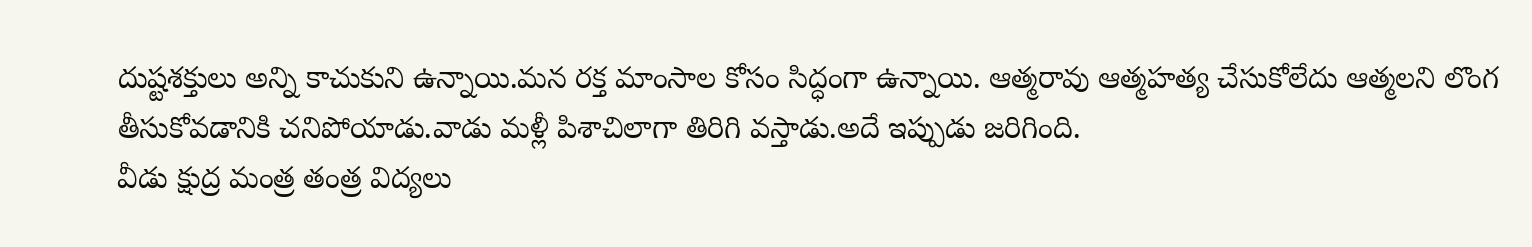దుష్టశక్తులు అన్ని కాచుకుని ఉన్నాయి.మన రక్త మాంసాల కోసం సిద్ధంగా ఉన్నాయి. ఆత్మరావు ఆత్మహత్య చేసుకోలేదు ఆత్మలని లొంగ తీసుకోవడానికి చనిపోయాడు.వాడు మళ్లీ పిశాచిలాగా తిరిగి వస్తాడు.అదే ఇప్పుడు జరిగింది.
వీడు క్షుద్ర మంత్ర తంత్ర విద్యలు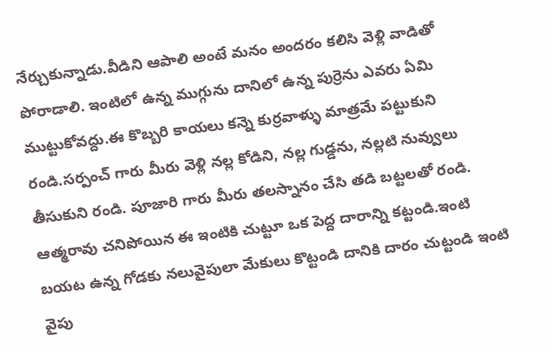నేర్చుకున్నాడు.వీడిని ఆపాలి అంటే మనం అందరం కలిసి వెళ్లి వాడితో పోరాడాలి. ఇంటిలో ఉన్న ముగ్గును దానిలో ఉన్న పుర్రెను ఎవరు ఏమి ముట్టుకోవద్దు.ఈ కొబ్బరి కాయలు కన్నె కుర్రవాళ్ళు మాత్రమే పట్టుకుని రండి.సర్పంచ్ గారు మీరు వెళ్లి నల్ల కోడిని, నల్ల గుడ్డను, నల్లటి నువ్వులు తీసుకుని రండి. పూజారి గారు మీరు తలస్నానం చేసి తడి బట్టలతో రండి. ఆత్మరావు చనిపోయిన ఈ ఇంటికి చుట్టూ ఒక పెద్ద దారాన్ని కట్టండి.ఇంటి బయట ఉన్న గోడకు నలువైపులా మేకులు కొట్టండి దానికి దారం చుట్టండి ఇంటి వైపు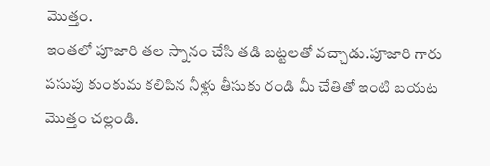మొత్తం.
ఇంతలో పూజారి తల స్నానం చేసి తడి బట్టలతో వచ్చాడు.పూజారి గారు పసుపు కుంకుమ కలిపిన నీళ్లు తీసుకు రండి మీ చేతితో ఇంటి బయట మొత్తం చల్లండి.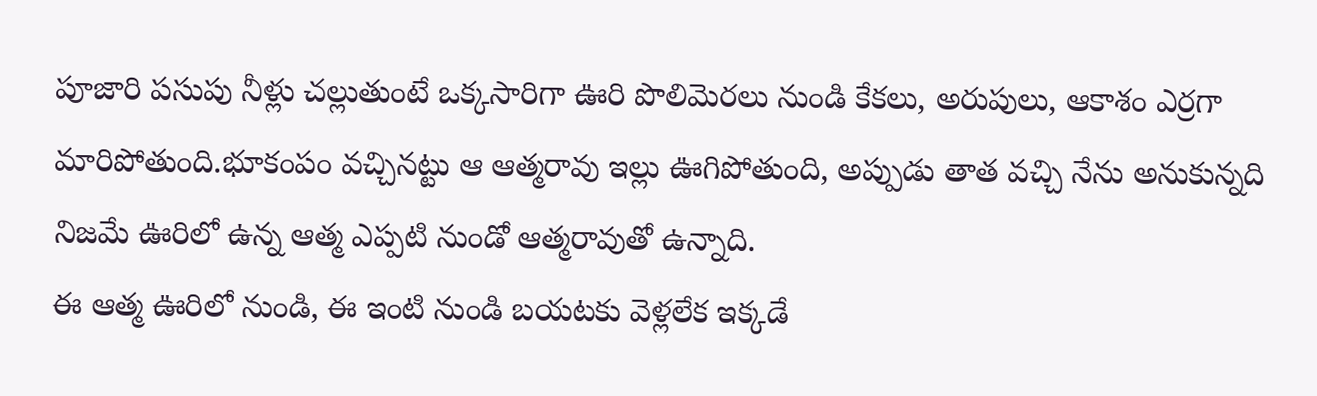పూజారి పసుపు నీళ్లు చల్లుతుంటే ఒక్కసారిగా ఊరి పొలిమెరలు నుండి కేకలు, అరుపులు, ఆకాశం ఎర్రగా మారిపోతుంది.భూకంపం వచ్చినట్టు ఆ ఆత్మరావు ఇల్లు ఊగిపోతుంది, అప్పుడు తాత వచ్చి నేను అనుకున్నది నిజమే ఊరిలో ఉన్న ఆత్మ ఎప్పటి నుండో ఆత్మరావుతో ఉన్నాది.
ఈ ఆత్మ ఊరిలో నుండి, ఈ ఇంటి నుండి బయటకు వెళ్లలేక ఇక్కడే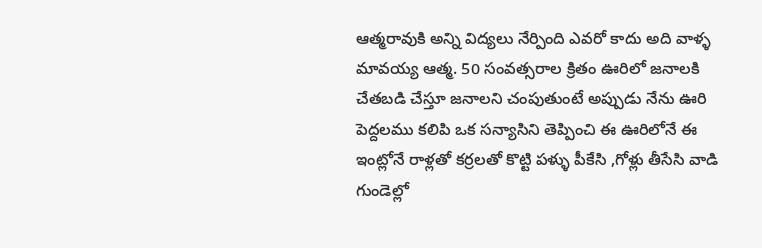ఆత్మరావుకి అన్ని విద్యలు నేర్పింది ఎవరో కాదు అది వాళ్ళ మావయ్య ఆత్మ. 50 సంవత్సరాల క్రితం ఊరిలో జనాలకి చేతబడి చేస్తూ జనాలని చంపుతుంటే అప్పుడు నేను ఊరి పెద్దలము కలిపి ఒక సన్యాసిని తెప్పించి ఈ ఊరిలోనే ఈ ఇంట్లోనే రాళ్లతో కర్రలతో కొట్టి పళ్ళు పీకేసి ,గోళ్లు తీసేసి వాడి గుండెల్లో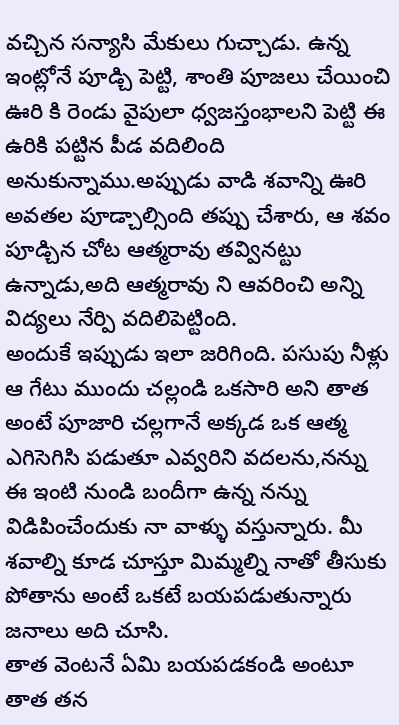వచ్చిన సన్యాసి మేకులు గుచ్చాడు. ఉన్న ఇంట్లోనే పూడ్చి పెట్టి, శాంతి పూజలు చేయించి ఊరి కి రెండు వైపులా ధ్వజస్తంభాలని పెట్టి ఈ ఉరికి పట్టిన పీడ వదిలింది అనుకున్నాము.అప్పుడు వాడి శవాన్ని ఊరి అవతల పూడ్చాల్సింది తప్పు చేశారు, ఆ శవం పూడ్చిన చోట ఆత్మరావు తవ్వినట్టు ఉన్నాడు,అది ఆత్మరావు ని ఆవరించి అన్ని విద్యలు నేర్పి వదిలిపెట్టింది.
అందుకే ఇప్పుడు ఇలా జరిగింది. పసుపు నీళ్లు ఆ గేటు ముందు చల్లండి ఒకసారి అని తాత అంటే పూజారి చల్లగానే అక్కడ ఒక ఆత్మ ఎగిసెగిసి పడుతూ ఎవ్వరిని వదలను,నన్ను ఈ ఇంటి నుండి బందీగా ఉన్న నన్ను విడిపించేందుకు నా వాళ్ళు వస్తున్నారు. మీ శవాల్ని కూడ చూస్తూ మిమ్మల్ని నాతో తీసుకు పోతాను అంటే ఒకటే బయపడుతున్నారు జనాలు అది చూసి.
తాత వెంటనే ఏమి బయపడకండి అంటూ తాత తన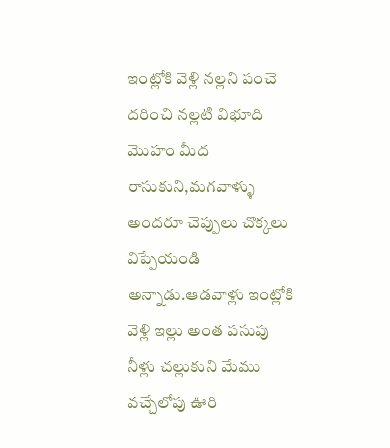ఇంట్లోకి వెళ్లి నల్లని పంచె దరించి నల్లటి విభూది మొహం మీద రాసుకుని,మగవాళ్ళు అందరూ చెప్పులు చొక్కలు విప్పేయండి అన్నాడు.ఆడవాళ్లు ఇంట్లోకి వెళ్లి ఇల్లు అంత పసుపు నీళ్లు చల్లుకుని మేము వచ్చేలోపు ఊరి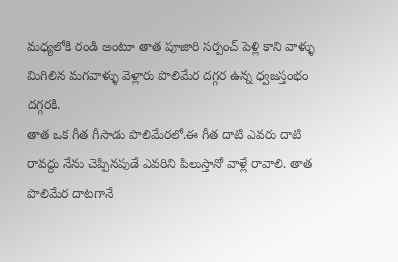మధ్యలోకి రండి అంటూ తాత పూజారి సర్పంచ్ పెళ్లి కాని వాళ్ళు మిగిలిన మగవాళ్ళు వెళ్లారు పొలిమేర దగ్గర ఉన్న ధ్వజస్తంభం దగ్గరకి.
తాత ఒక గీత గీసాడు పొలిమేరలో.ఈ గీత దాటి ఎవరు దాటి రావద్దు నేను చెప్పినపుడే ఎవరిని పిలుస్తానో వాళ్లే రావాలి. తాత పొలిమేర దాటగానే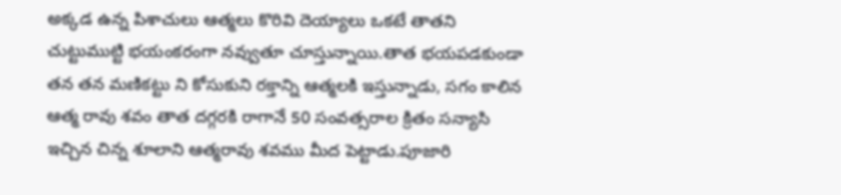అక్కడ ఉన్న పిశాచులు ఆత్మలు కొరివి దెయ్యాలు ఒకటే తాతని చుట్టుముట్టి భయంకరంగా నవ్వుతూ చూస్తున్నాయి.తాత భయపడకుండా తన తన మణికట్టు ని కోసుకుని రక్తాన్ని ఆత్మలకి ఇస్తున్నాడు, సగం కాలిన ఆత్మ రావు శవం తాత దగ్గరకి రాగానే 50 సంవత్సరాల క్రితం సన్యాసి ఇచ్చిన చిన్న శూలాని ఆత్మరావు శవము మీద పెట్టాడు.పూజారి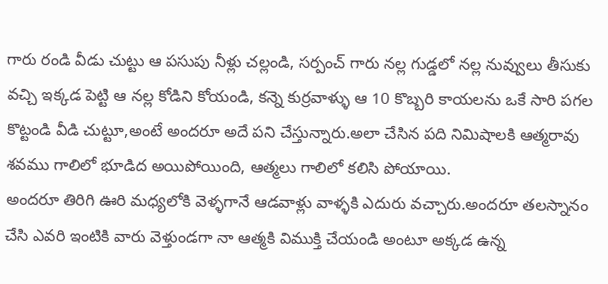గారు రండి వీడు చుట్టు ఆ పసుపు నీళ్లు చల్లండి, సర్పంచ్ గారు నల్ల గుడ్డలో నల్ల నువ్వులు తీసుకు వచ్చి ఇక్కడ పెట్టి ఆ నల్ల కోడిని కోయండి, కన్నె కుర్రవాళ్ళు ఆ 10 కొబ్బరి కాయలను ఒకే సారి పగల కొట్టండి వీడి చుట్టూ,అంటే అందరూ అదే పని చేస్తున్నారు.అలా చేసిన పది నిమిషాలకి ఆత్మరావు శవము గాలిలో భూడిద అయిపోయింది, ఆత్మలు గాలిలో కలిసి పోయాయి.
అందరూ తిరిగి ఊరి మధ్యలోకి వెళ్ళగానే ఆడవాళ్లు వాళ్ళకి ఎదురు వచ్చారు.అందరూ తలస్నానం చేసి ఎవరి ఇంటికి వారు వెళ్తుండగా నా ఆత్మకి విముక్తి చేయండి అంటూ అక్కడ ఉన్న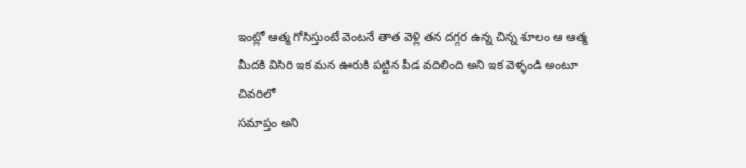ఇంట్లో ఆత్మ గోసిస్తుంటే వెంటనే తాత వెళ్లి తన దగ్గర ఉన్న చిన్న శూలం ఆ ఆత్మ మీదకి విసిరి ఇక మన ఊరుకి పట్టిన పీడ వదిలింది అని ఇక వెళ్ళండి అంటూ చివరిలో
సమాప్తం అని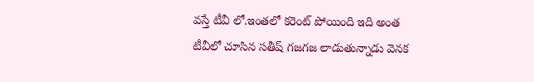వస్తే టీవీ లో.ఇంతలో కరెంట్ పోయింది ఇది అంత టీవీలో చూసిన సతీష్ గజగజ లాడుతున్నాడు వెనక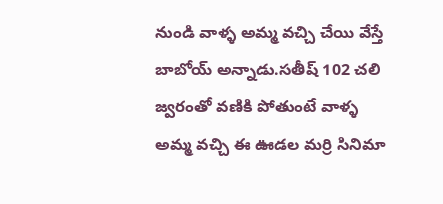నుండి వాళ్ళ అమ్మ వచ్చి చేయి వేస్తే బాబోయ్ అన్నాడు.సతీష్ 102 చలి జ్వరంతో వణికి పోతుంటే వాళ్ళ అమ్మ వచ్చి ఈ ఊడల మర్రి సినిమా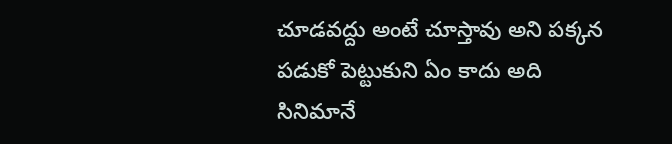చూడవద్దు అంటే చూస్తావు అని పక్కన పడుకో పెట్టుకుని ఏం కాదు అది సినిమానే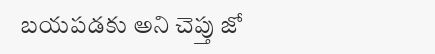బయపడకు అని చెప్తు జో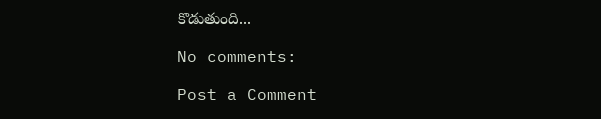కొడుతుంది...

No comments:

Post a Comment